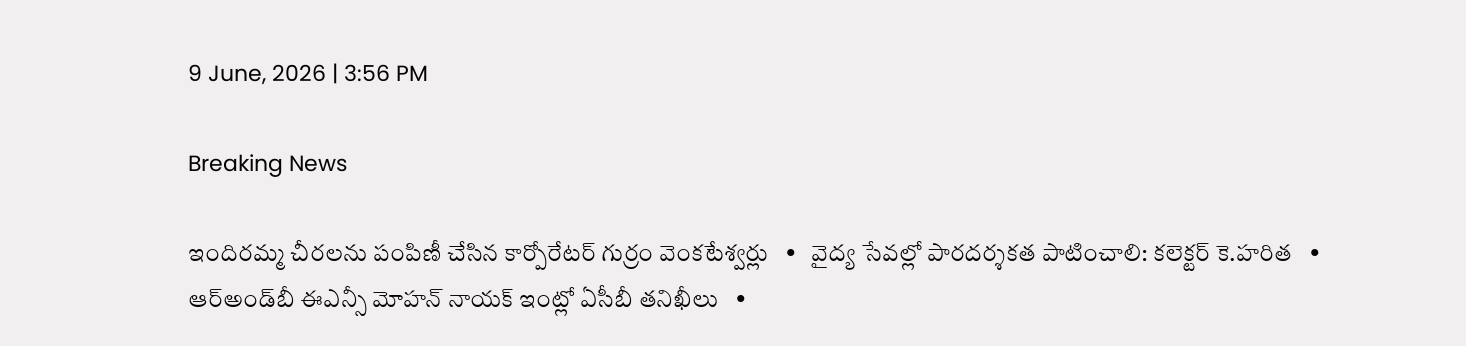9 June, 2026 | 3:56 PM

Breaking News

ఇందిరమ్మ చీరలను పంపిణీ చేసిన కార్పోరేటర్ గుర్రం వెంకటేశ్వర్లు   •   వైద్య సేవల్లో పారదర్శకత పాటించాలి: కలెక్టర్ కె.హరిత   •   ఆర్అండ్‌బీ ఈఎన్సీ మోహన్ నాయక్ ఇంట్లో ఏసీబీ తనిఖీలు   •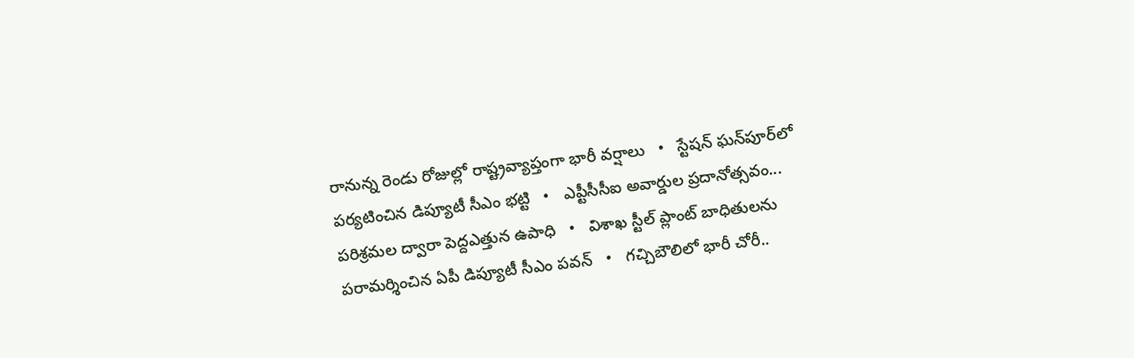రానున్న రెండు రోజుల్లో రాష్ట్రవ్యాప్తంగా భారీ వర్షాలు   •   స్టేషన్ ఘన్‌పూర్‌లో పర్యటించిన డిప్యూటీ సీఎం భట్టి   •   ఎప్టీసీసీఐ అవార్డుల ప్రదానోత్సవం... పరిశ్రమల ద్వారా పెద్దఎత్తున ఉపాధి   •   విశాఖ స్టీల్ ప్లాంట్ బాధితులను పరామర్శించిన ఏపీ డిప్యూటీ సీఎం పవన్   •   గచ్చిబౌలిలో భారీ చోరీ..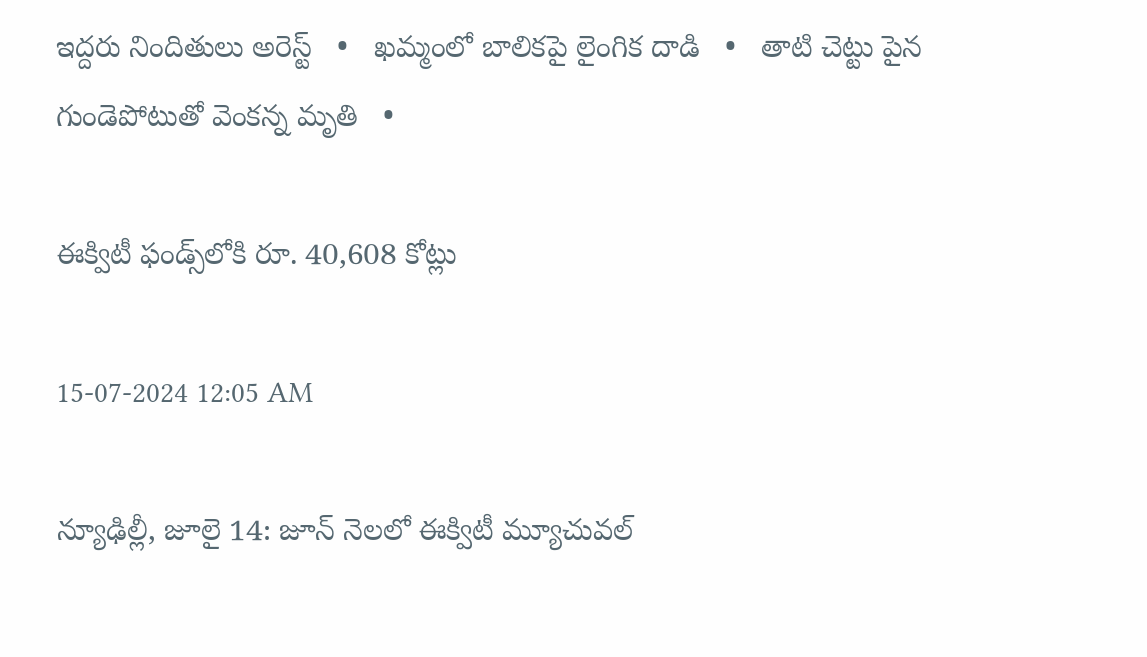ఇద్దరు నిందితులు అరెస్ట్   •   ఖమ్మంలో బాలికపై లైంగిక దాడి   •   తాటి చెట్టు పైన గుండెపోటుతో వెంకన్న మృతి   •

ఈక్విటీ ఫండ్స్‌లోకి రూ. 40,608 కోట్లు

15-07-2024 12:05 AM

న్యూఢిల్లీ, జూలై 14: జూన్ నెలలో ఈక్విటీ మ్యూచువల్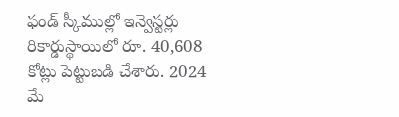ఫండ్ స్కీముల్లో ఇన్వెస్టర్లు రికార్డుస్థాయిలో రూ. 40,608 కోట్లు పెట్టుబడి చేశారు. 2024 మే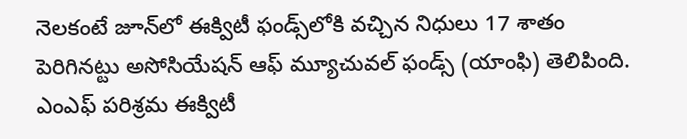నెలకంటే జూన్‌లో ఈక్విటీ ఫండ్స్‌లోకి వచ్చిన నిధులు 17 శాతం పెరిగినట్టు అసోసియేషన్ ఆఫ్ మ్యూచువల్ ఫండ్స్ (యాంఫి) తెలిపింది. ఎంఎఫ్ పరిశ్రమ ఈక్విటీ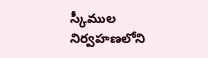స్కీముల నిర్వహణలోని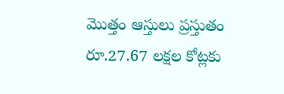మొత్తం ఆస్తులు ప్రస్తుతం రూ.27.67 లక్షల కోట్లకు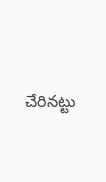చేరినట్టు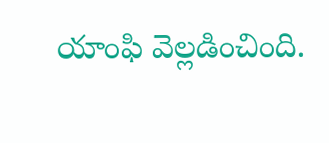యాంఫి వెల్లడించింది.